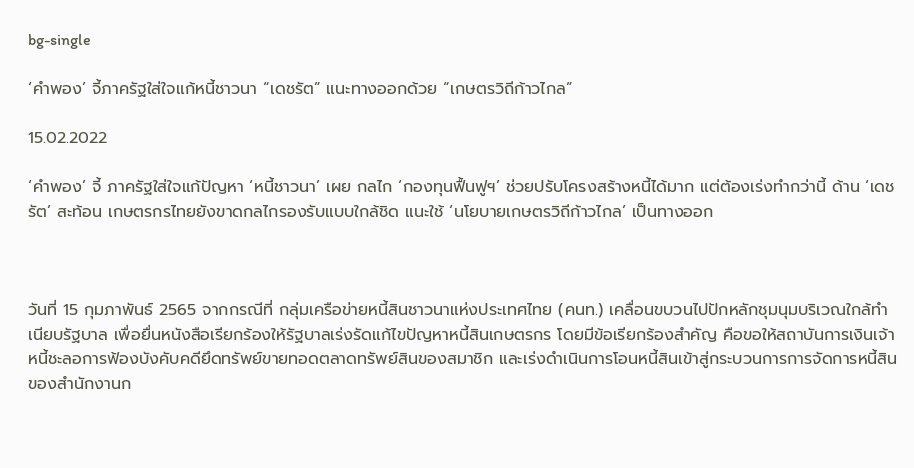bg-single

‘คำพอง’ จี้ภาครัฐใส่ใจแก้หนี้ชาวนา “เดชรัต” แนะทางออกด้วย “เกษตรวิถีก้าวไกล”

15.02.2022

‘คำพอง’ จี้ ภาครัฐใส่ใจแก้ปัญหา ‘หนี้ชาวนา’ เผย กลไก ‘กองทุนฟื้นฟูฯ’ ช่วยปรับโครงสร้างหนี้ได้มาก แต่ต้องเร่งทำกว่านี้ ด้าน ‘เดชรัต’ สะท้อน เกษตรกรไทยยังขาดกลไกรองรับแบบใกล้ชิด แนะใช้ ‘นโยบายเกษตรวิถีก้าวไกล’ เป็นทางออก



วันที่ 15 กุมภาพันธ์ 2565 จากกรณีที่ กลุ่มเครือข่ายหนี้สินชาวนาแห่งประเทศไทย (คนท.) เคลื่อนขบวนไปปักหลักชุมนุมบริเวณใกล้ทำเนียบรัฐบาล เพื่อยื่นหนังสือเรียกร้องให้รัฐบาลเร่งรัดแก้ไขปัญหาหนี้สินเกษตรกร โดยมีข้อเรียกร้องสำคัญ คือขอให้สถาบันการเงินเจ้าหนี้ชะลอการฟ้องบังคับคดียึดทรัพย์ขายทอดตลาดทรัพย์สินของสมาชิก และเร่งดำเนินการโอนหนี้สินเข้าสู่กระบวนการการจัดการหนี้สินของสำนักงานก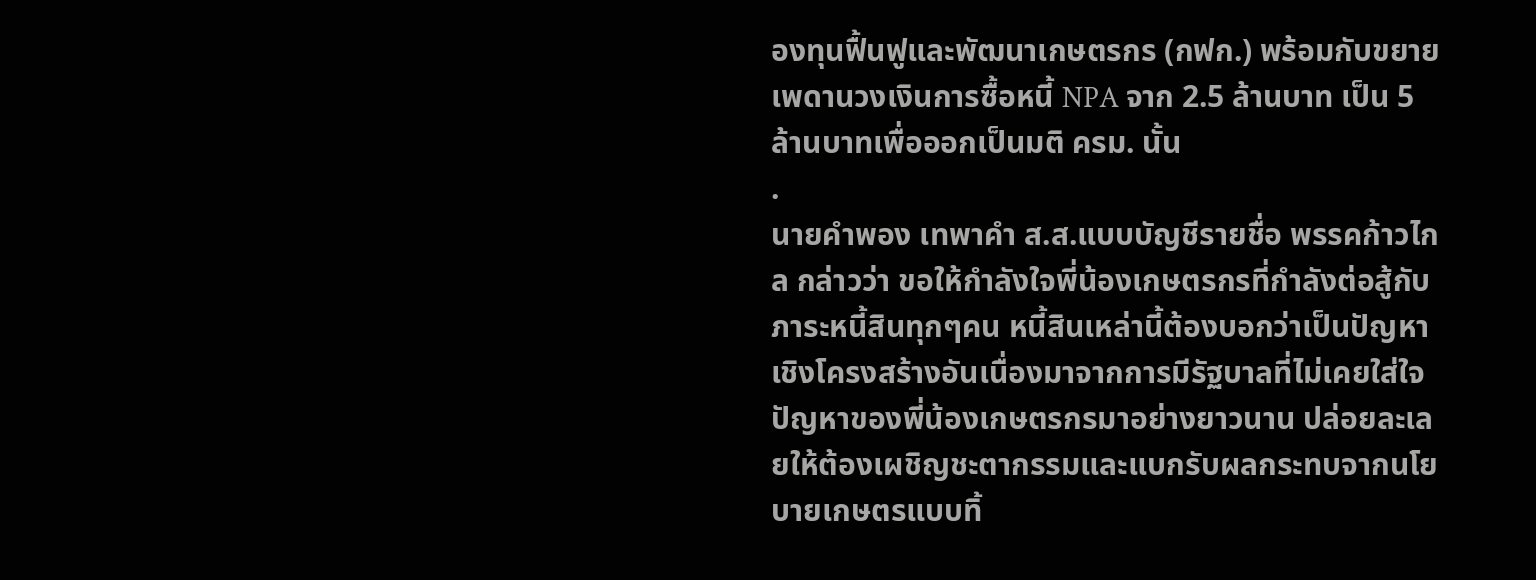องทุนฟื้นฟูและพัฒนาเกษตรกร (กฟก.) พร้อมกับขยายเพดานวงเงินการซื้อหนี้ NPA จาก 2.5 ล้านบาท เป็น 5 ล้านบาทเพื่อออกเป็นมติ ครม. นั้น
.
นายคำพอง เทพาคำ ส.ส.แบบบัญชีรายชื่อ พรรคก้าวไกล กล่าวว่า ขอให้กำลังใจพี่น้องเกษตรกรที่กำลังต่อสู้กับภาระหนี้สินทุกๆคน หนี้สินเหล่านี้ต้องบอกว่าเป็นปัญหาเชิงโครงสร้างอันเนื่องมาจากการมีรัฐบาลที่ไม่เคยใส่ใจปัญหาของพี่น้องเกษตรกรมาอย่างยาวนาน ปล่อยละเลยให้ต้องเผชิญชะตากรรมและแบกรับผลกระทบจากนโยบายเกษตรแบบทิ้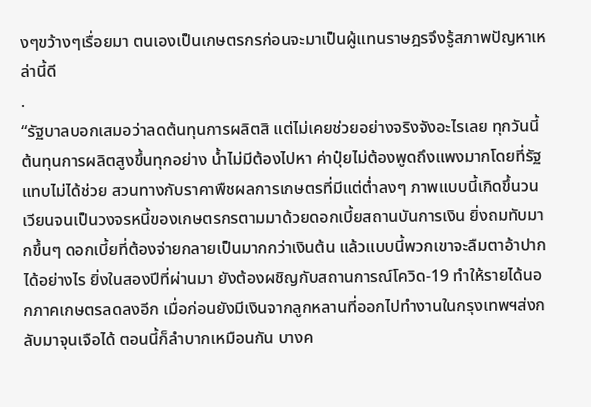งๆขว้างๆเรื่อยมา ตนเองเป็นเกษตรกรก่อนจะมาเป็นผู้แทนราษฎรจึงรู้สภาพปัญหาเหล่านี้ดี
.
“รัฐบาลบอกเสมอว่าลดต้นทุนการผลิตสิ แต่ไม่เคยช่วยอย่างจริงจังอะไรเลย ทุกวันนี้ต้นทุนการผลิตสูงขึ้นทุกอย่าง น้ำไม่มีต้องไปหา ค่าปุ๋ยไม่ต้องพูดถึงแพงมากโดยที่รัฐแทบไม่ได้ช่วย สวนทางกับราคาพืชผลการเกษตรที่มีแต่ต่ำลงๆ ภาพแบบนี้เกิดขึ้นวนเวียนจนเป็นวงจรหนี้ของเกษตรกรตามมาด้วยดอกเบี้ยสถานบันการเงิน ยิ่งถมทับมากขึ้นๆ ดอกเบี้ยที่ต้องจ่ายกลายเป็นมากกว่าเงินต้น แล้วแบบนี้พวกเขาจะลืมตาอ้าปากได้อย่างไร ยิ่งในสองปีที่ผ่านมา ยังต้องผชิญกับสถานการณ์โควิด-19 ทำให้รายได้นอกภาคเกษตรลดลงอีก เมื่อก่อนยังมีเงินจากลูกหลานที่ออกไปทำงานในกรุงเทพฯส่งกลับมาจุนเจือได้ ตอนนี้ก็ลำบากเหมือนกัน บางค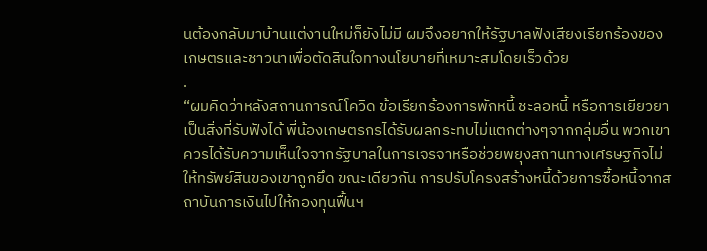นต้องกลับมาบ้านแต่งานใหม่ก็ยังไม่มี ผมจึงอยากให้รัฐบาลฟังเสียงเรียกร้องของเกษตรและชาวนาเพื่อตัดสินใจทางนโยบายที่เหมาะสมโดยเร็วด้วย
.
“ผมคิดว่าหลังสถานการณ์โควิด ข้อเรียกร้องการพักหนี้ ชะลอหนี้ หรือการเยียวยาเป็นสิ่งที่รับฟังได้ พี่น้องเกษตรกรได้รับผลกระทบไม่แตกต่างๆจากกลุ่มอื่น พวกเขาควรได้รับความเห็นใจจากรัฐบาลในการเจรจาหรือช่วยพยุงสถานทางเศรษฐกิจไม่ให้ทรัพย์สินของเขาถูกยึด ขณะเดียวกัน การปรับโครงสร้างหนี้ด้วยการซื้อหนี้จากสถาบันการเงินไปให้กองทุนฟื้นฯ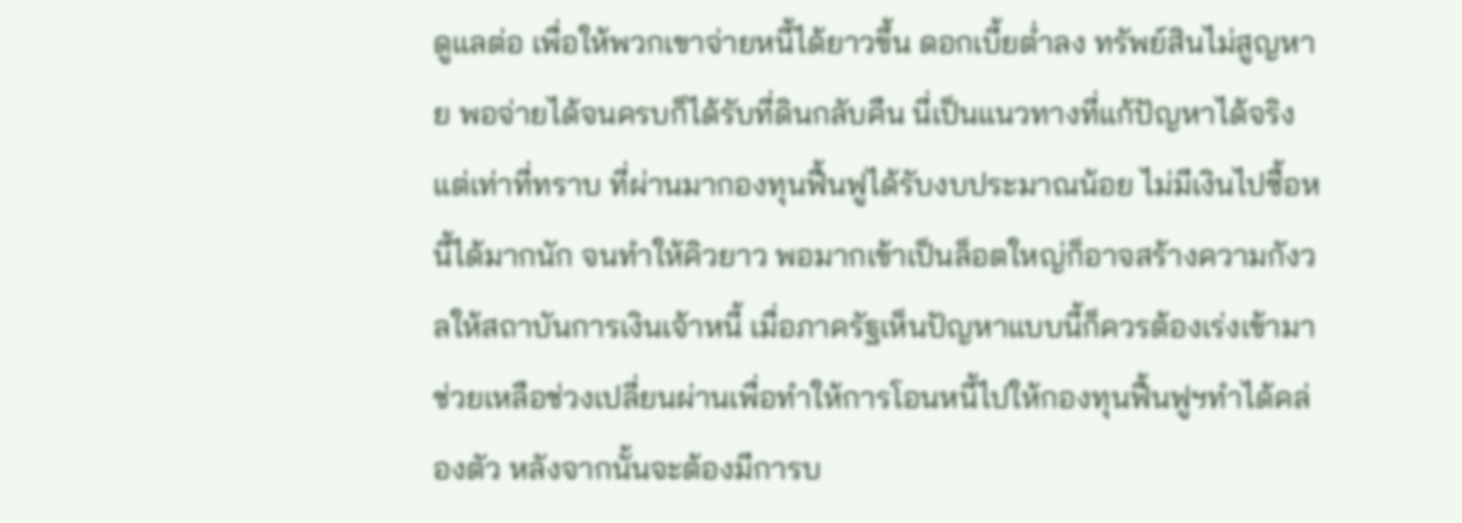ดูแลต่อ เพื่อให้พวกเขาจ่ายหนี้ได้ยาวขึ้น ดอกเบี้ยต่ำลง ทรัพย์สินไม่สูญหาย พอจ่ายได้จนครบก็ได้รับที่ดินกลับคืน นี่เป็นแนวทางที่แก้ปัญหาได้จริง แต่เท่าที่ทราบ ที่ผ่านมากองทุนฟื้นฟูได้รับงบประมาณน้อย ไม่มีเงินไปซื้อหนี้ได้มากนัก จนทำให้คิวยาว พอมากเข้าเป็นล็อตใหญ่ก็อาจสร้างความกังวลให้สถาบันการเงินเจ้าหนี้ เมื่อภาครัฐเห็นปัญหาแบบนี้ก็ควรต้องเร่งเข้ามาช่วยเหลือช่วงเปลี่ยนผ่านเพื่อทำให้การโอนหนี้ไปให้กองทุนฟื้นฟูฯทำได้คล่องตัว หลังจากนั้นจะต้องมีการบ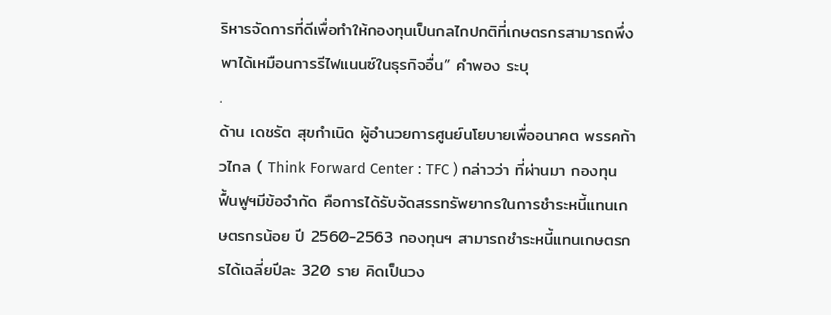ริหารจัดการที่ดีเพื่อทำให้กองทุนเป็นกลไกปกติที่เกษตรกรสามารถพึ่งพาได้เหมือนการรีไฟแนนซ์ในธุรกิจอื่น” คำพอง ระบุ
.
ด้าน เดชรัต สุขกำเนิด ผู้อำนวยการศูนย์นโยบายเพื่ออนาคต พรรคก้าวไกล ( Think Forward Center : TFC ) กล่าวว่า ที่ผ่านมา กองทุนฟื้นฟูฯมีข้อจำกัด คือการได้รับจัดสรรทรัพยากรในการชำระหนี้แทนเกษตรกรน้อย ปี 2560-2563 กองทุนฯ สามารถชำระหนี้แทนเกษตรกรได้เฉลี่ยปีละ 320 ราย คิดเป็นวง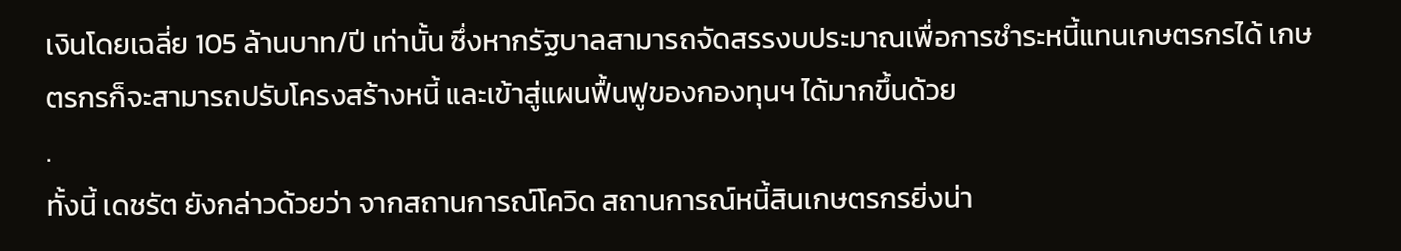เงินโดยเฉลี่ย 105 ล้านบาท/ปี เท่านั้น ซึ่งหากรัฐบาลสามารถจัดสรรงบประมาณเพื่อการชำระหนี้แทนเกษตรกรได้ เกษตรกรก็จะสามารถปรับโครงสร้างหนี้ และเข้าสู่แผนฟื้นฟูของกองทุนฯ ได้มากขึ้นด้วย
.
ทั้งนี้ เดชรัต ยังกล่าวด้วยว่า จากสถานการณ์โควิด สถานการณ์หนี้สินเกษตรกรยิ่งน่า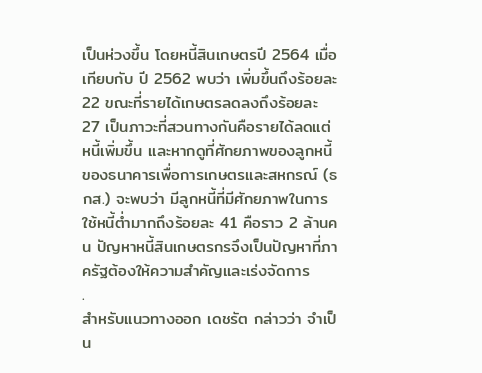เป็นห่วงขึ้น โดยหนี้สินเกษตรปี 2564 เมื่อเทียบกับ ปี 2562 พบว่า เพิ่มขึ้นถึงร้อยละ 22 ขณะที่รายได้เกษตรลดลงถึงร้อยละ 27 เป็นภาวะที่สวนทางกันคือรายได้ลดแต่หนี้เพิ่มขึ้น และหากดูที่ศักยภาพของลูกหนี้ของธนาคารเพื่อการเกษตรและสหกรณ์ (ธกส.) จะพบว่า มีลูกหนี้ที่มีศักยภาพในการใช้หนี้ต่ำมากถึงร้อยละ 41 คือราว 2 ล้านคน ปัญหาหนี้สินเกษตรกรจึงเป็นปัญหาที่ภาครัฐต้องให้ความสำคัญและเร่งจัดการ
.
สำหรับแนวทางออก เดชรัต กล่าวว่า จำเป็น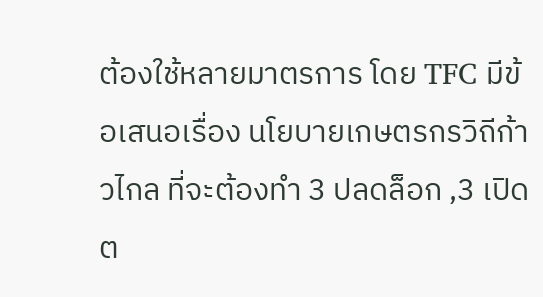ต้องใช้หลายมาตรการ โดย TFC มีข้อเสนอเรื่อง นโยบายเกษตรกรวิถีก้าวไกล ที่จะต้องทำ 3 ปลดล็อก ,3 เปิดต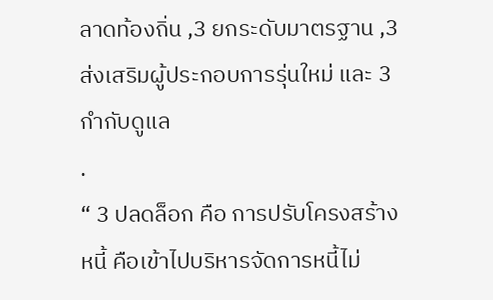ลาดท้องถิ่น ,3 ยกระดับมาตรฐาน ,3 ส่งเสริมผู้ประกอบการรุ่นใหม่ และ 3 กำกับดูแล
.
“ 3 ปลดล็อก คือ การปรับโครงสร้างหนี้ คือเข้าไปบริหารจัดการหนี้ไม่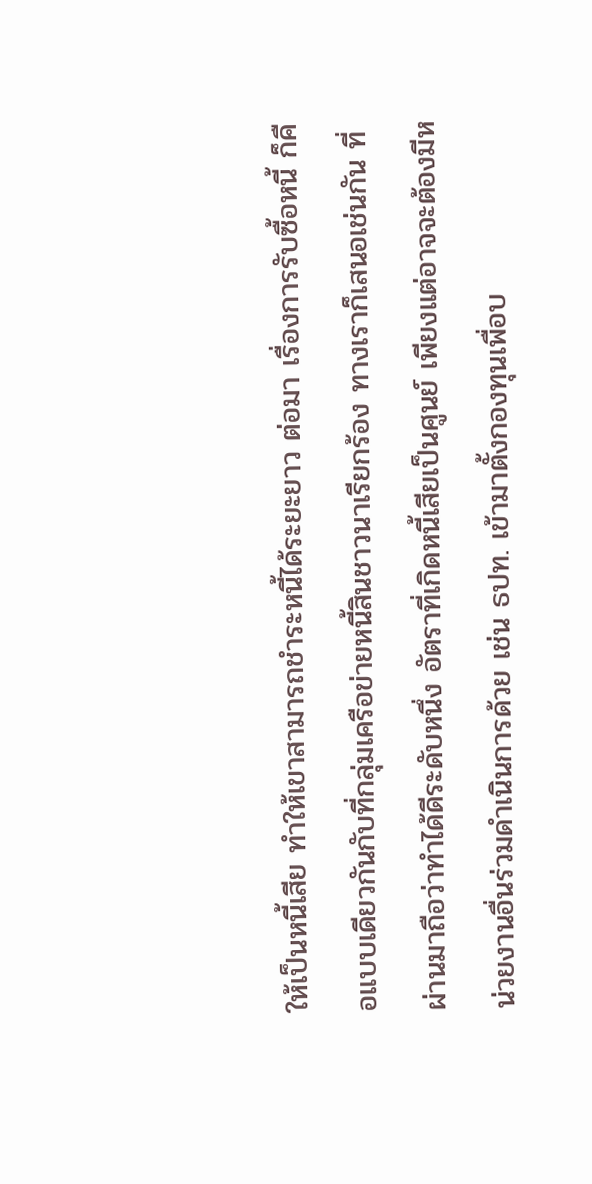ให้เป็นหนี้เสีย ทำให้เขาสามารถชำระหนี้ได้ระยะยาว ต่อมา เรื่องการรับซื้อหนี้ ก็คือแบบเดียวกันกับที่กลุ่มเครือข่ายหนี้สินชาวนาเรียกร้อง ทางเราก็เสนอเช่นกัน ที่ผ่านมาถือว่าทำได้ดีระดับหนึ่ง อัตราที่เกิดหนี้เสียเป็นศูนย์ เพียงแต่อาจจะต้องมีหน่วยงานอื่นร่วมดำเนินการด้วย เช่น ธปท. เข้ามาตั้งกองทุนเพื่อบ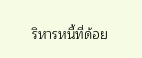ริหารหนี้ที่ด้อย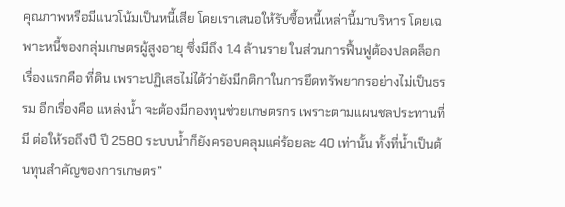คุณภาพหรือมีแนวโน้มเป็นหนี้เสีย โดยเราเสนอให้รับซื้อหนี้เหล่านี้มาบริหาร โดยเฉพาะหนี้ของกลุ่มเกษตรผู้สูงอายุ ซึ่งมีถึง 1.4 ล้านราย ในส่วนการฟื้นฟูต้องปลดล็อกเรื่องแรกคือ ที่ดิน เพราะปฏิเสธไม่ได้ว่ายังมีกติกาในการยึดทรัพยากรอย่างไม่เป็นธรรม อีกเรื่องคือ แหล่งน้ำ จะต้องมีกองทุนช่วยเกษตรกร เพราะตามแผนชลประทานที่มี ต่อให้รอถึงปี ปี 2580 ระบบน้ำก็ยังครอบคลุมแค่ร้อยละ 40 เท่านั้น ทั้งที่น้ำเป็นต้นทุนสำคัญของการเกษตร”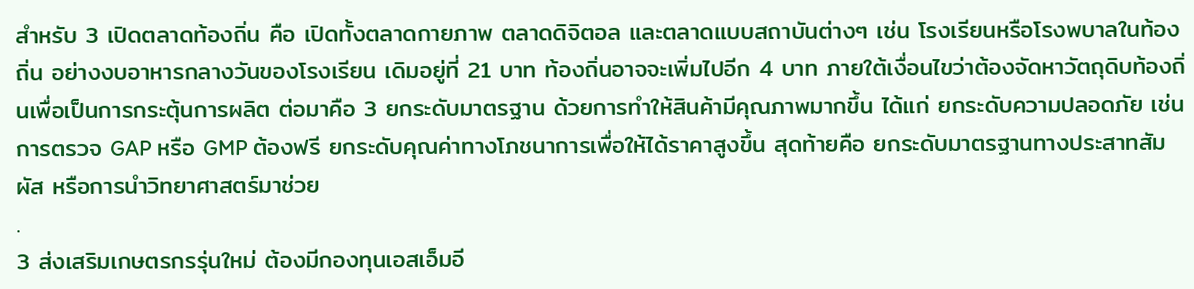สำหรับ 3 เปิดตลาดท้องถิ่น คือ เปิดทั้งตลาดกายภาพ ตลาดดิจิตอล และตลาดแบบสถาบันต่างๆ เช่น โรงเรียนหรือโรงพบาลในท้องถิ่น อย่างงบอาหารกลางวันของโรงเรียน เดิมอยู่ที่ 21 บาท ท้องถิ่นอาจจะเพิ่มไปอีก 4 บาท ภายใต้เงื่อนไขว่าต้องจัดหาวัตถุดิบท้องถิ่นเพื่อเป็นการกระตุ้นการผลิต ต่อมาคือ 3 ยกระดับมาตรฐาน ด้วยการทำให้สินค้ามีคุณภาพมากขึ้น ได้แก่ ยกระดับความปลอดภัย เช่น การตรวจ GAP หรือ GMP ต้องฟรี ยกระดับคุณค่าทางโภชนาการเพื่อให้ได้ราคาสูงขึ้น สุดท้ายคือ ยกระดับมาตรฐานทางประสาทสัมผัส หรือการนำวิทยาศาสตร์มาช่วย
.
3 ส่งเสริมเกษตรกรรุ่นใหม่ ต้องมีกองทุนเอสเอ็มอี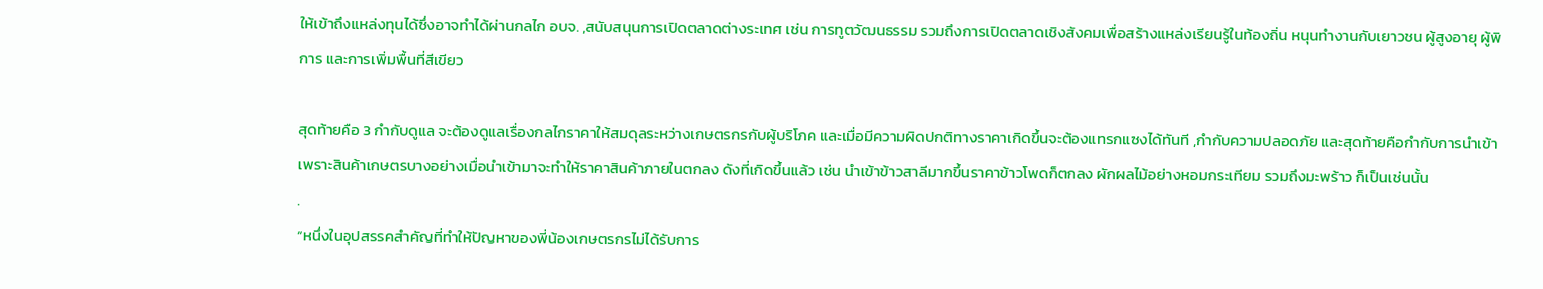ให้เข้าถึงแหล่งทุนได้ซึ่งอาจทำได้ผ่านกลไก อบจ. ,สนับสนุนการเปิดตลาดต่างระเทศ เช่น การทูตวัฒนธรรม รวมถึงการเปิดตลาดเชิงสังคมเพื่อสร้างแหล่งเรียนรู้ในท้องถิ่น หนุนทำงานกับเยาวชน ผู้สูงอายุ ผู้พิการ และการเพิ่มพื้นที่สีเขียว

สุดท้ายคือ 3 กำกับดูแล จะต้องดูแลเรื่องกลไกราคาให้สมดุลระหว่างเกษตรกรกับผู้บริโภค และเมื่อมีความผิดปกติทางราคาเกิดขึ้นจะต้องแทรกแซงได้ทันที ,กำกับความปลอดภัย และสุดท้ายคือกำกับการนำเข้า เพราะสินค้าเกษตรบางอย่างเมื่อนำเข้ามาจะทำให้ราคาสินค้าภายในตกลง ดังที่เกิดขึ้นแล้ว เช่น นำเข้าข้าวสาลีมากขึ้นราคาข้าวโพดก็ตกลง ผักผลไม้อย่างหอมกระเทียม รวมถึงมะพร้าว ก็เป็นเช่นนั้น
.
“หนึ่งในอุปสรรคสำคัญที่ทำให้ปัญหาของพี่น้องเกษตรกรไม่ได้รับการ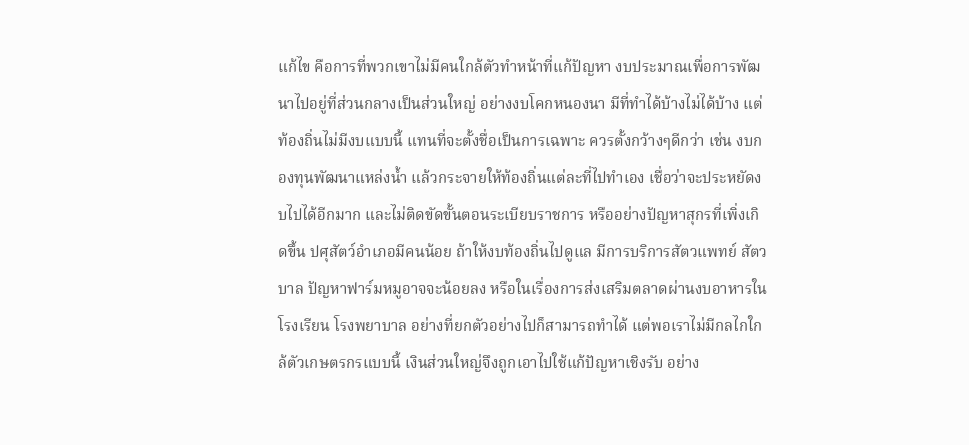แก้ไข คือการที่พวกเขาไม่มีคนใกล้ตัวทำหน้าที่แก้ปัญหา งบประมาณเพื่อการพัฒนาไปอยู่ที่ส่วนกลางเป็นส่วนใหญ่ อย่างงบโคกหนองนา มีที่ทำได้บ้างไม่ได้บ้าง แต่ท้องถิ่นไม่มีงบแบบนี้ แทนที่จะตั้งชื่อเป็นการเฉพาะ ควรตั้งกว้างๆดีกว่า เช่น งบกองทุนพัฒนาแหล่งน้ำ แล้วกระจายให้ท้องถิ่นแต่ละที่ไปทำเอง เชื่อว่าจะประหยัดงบไปได้อีกมาก และไม่ติดขัดขั้นตอนระเบียบราชการ หรืออย่างปัญหาสุกรที่เพิ่งเกิดขึ้น ปศุสัตว์อำเภอมีคนน้อย ถ้าให้งบท้องถิ่นไปดูแล มีการบริการสัตวแพทย์ สัตวบาล ปัญหาฟาร์มหมูอาจจะน้อยลง หรือในเรื่องการส่งเสริมตลาดผ่านงบอาหารในโรงเรียน โรงพยาบาล อย่างที่ยกตัวอย่างไปก็สามารถทำได้ แต่พอเราไม่มีกลไกใกล้ตัวเกษตรกรแบบนี้ เงินส่วนใหญ่จึงถูกเอาไปใช้แก้ปัญหาเชิงรับ อย่าง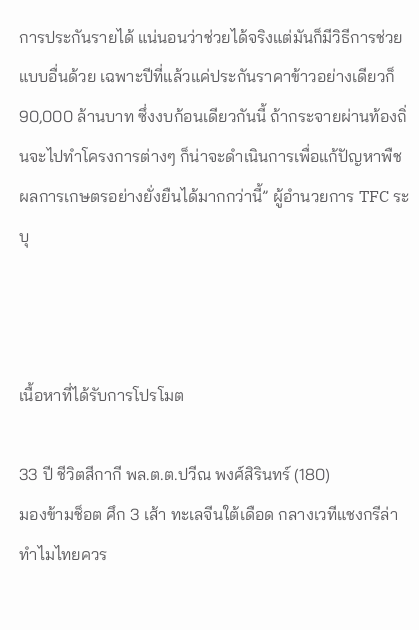การประกันรายได้ แน่นอนว่าช่วยได้จริงแต่มันก็มีวิธีการช่วยแบบอื่นด้วย เฉพาะปีที่แล้วแค่ประกันราคาข้าวอย่างเดียวก็ 90,000 ล้านบาท ซึ่งงบก้อนเดียวกันนี้ ถ้ากระจายผ่านท้องถิ่นจะไปทำโครงการต่างๆ ก็น่าจะดำเนินการเพื่อแก้ปัญหาพืชผลการเกษตรอย่างยั่งยืนได้มากกว่านี้” ผู้อำนวยการ TFC ระบุ



เนื้อหาที่ได้รับการโปรโมต

33 ปี ชีวิตสีกากี พล.ต.ต.ปวีณ พงศ์สิรินทร์ (180)
มองข้ามช็อต ศึก 3 เส้า ทะเลจีนใต้เดือด กลางเวทีแชงกรีล่า ทำไมไทยควร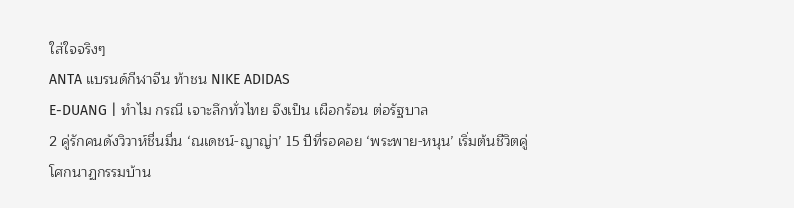ใส่ใจจริงๆ
ANTA แบรนด์กีฬาจีน ท้าชน NIKE ADIDAS
E-DUANG | ทำไม กรณี เจาะลึกทั่วไทย จึงเป็น เผือกร้อน ต่อรัฐบาล
2 คู่รักคนดังวิวาห์ชื่นมื่น ‘ณเดชน์-ญาญ่า’ 15 ปีที่รอคอย ‘พระพาย-หนุน’ เริ่มต้นชีวิตคู่
โศกนาฏกรรมบ้าน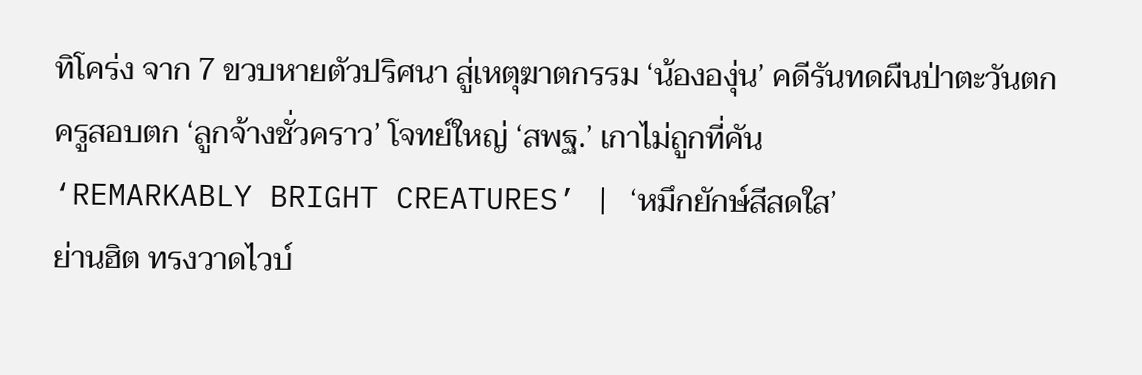ทิโคร่ง จาก 7 ขวบหายตัวปริศนา สู่เหตุฆาตกรรม ‘น้ององุ่น’ คดีรันทดผืนป่าตะวันตก
ครูสอบตก ‘ลูกจ้างชั่วคราว’ โจทย์ใหญ่ ‘สพฐ.’ เกาไม่ถูกที่คัน
‘REMARKABLY BRIGHT CREATURES’ | ‘หมึกยักษ์สีสดใส’
ย่านฮิต ทรงวาดไวบ์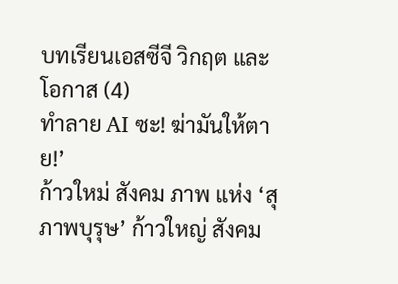บทเรียนเอสซีจี วิกฤต และโอกาส (4)
ทำลาย AI ซะ! ฆ่ามันให้ตาย!’
ก้าวใหม่ สังคม ภาพ แห่ง ‘สุภาพบุรุษ’ ก้าวใหญ่ สังคม